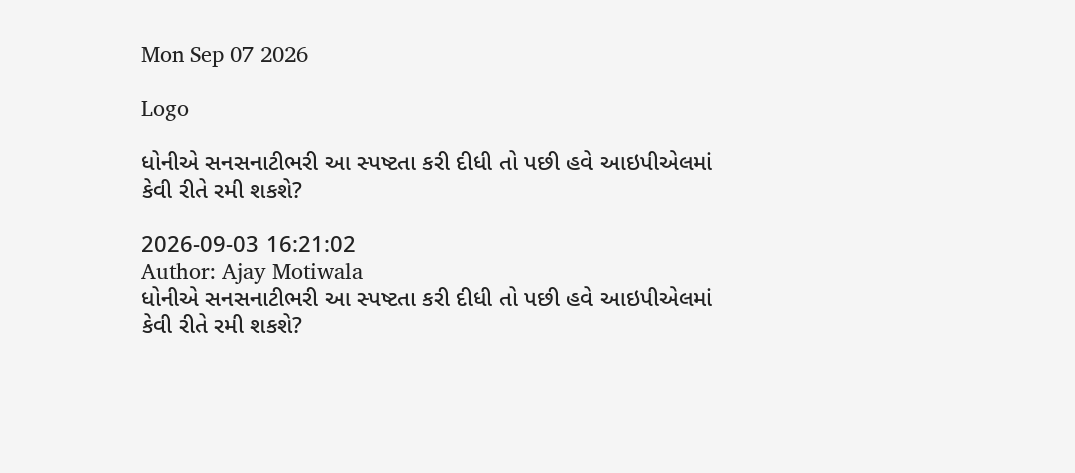Mon Sep 07 2026

Logo

ધોનીએ સનસનાટીભરી આ સ્પષ્ટતા કરી દીધી તો પછી હવે આઇપીએલમાં કેવી રીતે રમી શકશે?

2026-09-03 16:21:02
Author: Ajay Motiwala
ધોનીએ સનસનાટીભરી આ સ્પષ્ટતા કરી દીધી તો પછી હવે આઇપીએલમાં કેવી રીતે રમી શકશે?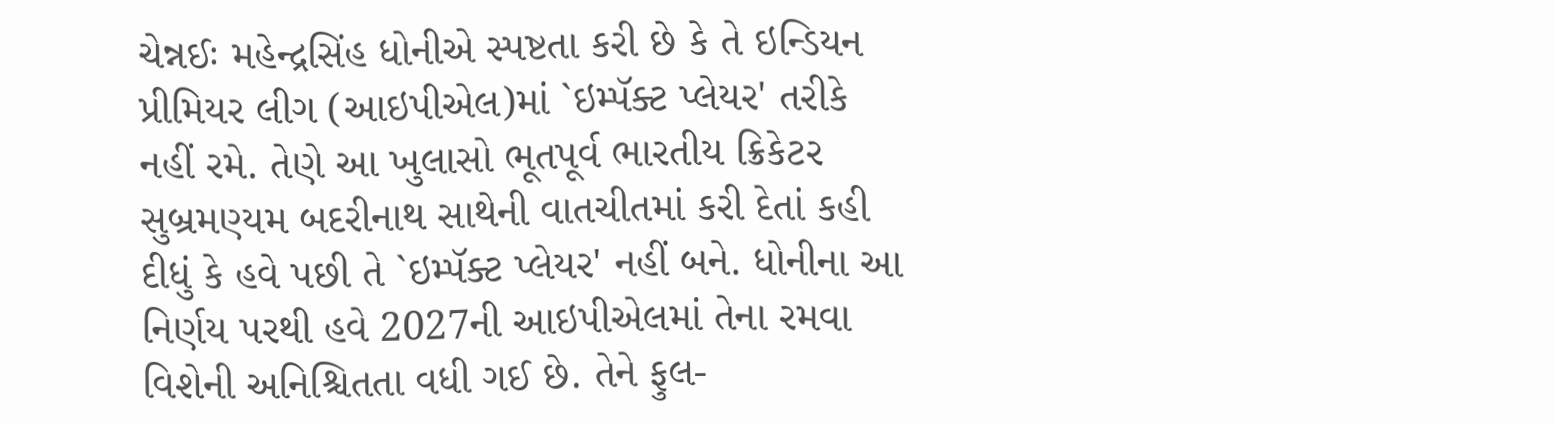ચેન્નઈઃ મહેન્દ્રસિંહ ધોનીએ સ્પષ્ટતા કરી છે કે તે ઇન્ડિયન પ્રીમિયર લીગ (આઇપીએલ)માં `ઇમ્પૅક્ટ પ્લેયર' તરીકે નહીં રમે. તેણે આ ખુલાસો ભૂતપૂર્વ ભારતીય ક્રિકેટર સુબ્રમણ્યમ બદરીનાથ સાથેની વાતચીતમાં કરી દેતાં કહી દીધું કે હવે પછી તે `ઇમ્પૅક્ટ પ્લેયર' નહીં બને. ધોનીના આ નિર્ણય પરથી હવે 2027ની આઇપીએલમાં તેના રમવા વિશેની અનિશ્ચિતતા વધી ગઈ છે. તેને ફુલ-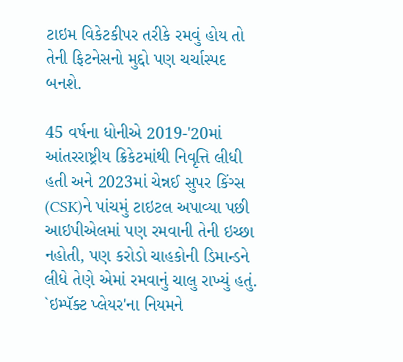ટાઇમ વિકેટકીપર તરીકે રમવું હોય તો તેની ફિટનેસનો મુદ્દો પણ ચર્ચાસ્પદ બનશે.

45 વર્ષના ધોનીએ 2019-'20માં આંતરરાષ્ટ્રીય ક્રિકેટમાંથી નિવૃત્તિ લીધી હતી અને 2023માં ચેન્નઈ સુપર કિંગ્સ (CSK)ને પાંચમું ટાઇટલ અપાવ્યા પછી આઇપીએલમાં પણ રમવાની તેની ઇચ્છા નહોતી, પણ કરોડો ચાહકોની ડિમાન્ડને લીધે તેણે એમાં રમવાનું ચાલુ રાખ્યું હતું. `ઇમ્પૅક્ટ પ્લેયર'ના નિયમને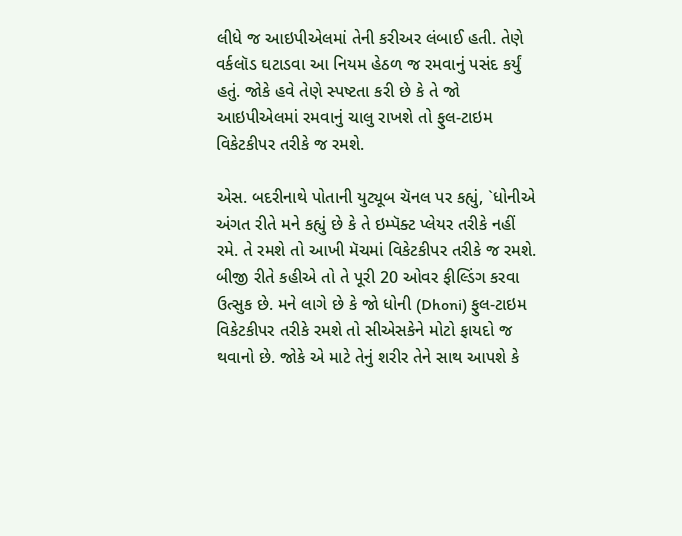લીધે જ આઇપીએલમાં તેની કરીઅર લંબાઈ હતી. તેણે વર્કલૉડ ઘટાડવા આ નિયમ હેઠળ જ રમવાનું પસંદ કર્યું હતું. જોકે હવે તેણે સ્પષ્ટતા કરી છે કે તે જો આઇપીએલમાં રમવાનું ચાલુ રાખશે તો ફુલ-ટાઇમ વિકેટકીપર તરીકે જ રમશે.

એસ. બદરીનાથે પોતાની યુટ્યૂબ ચૅનલ પર કહ્યું, `ધોનીએ અંગત રીતે મને કહ્યું છે કે તે ઇમ્પૅક્ટ પ્લેયર તરીકે નહીં રમે. તે રમશે તો આખી મૅચમાં વિકેટકીપર તરીકે જ રમશે. બીજી રીતે કહીએ તો તે પૂરી 20 ઓવર ફીલ્ડિંગ કરવા ઉત્સુક છે. મને લાગે છે કે જો ધોની (Dhoni) ફુલ-ટાઇમ વિકેટકીપર તરીકે રમશે તો સીએસકેને મોટો ફાયદો જ થવાનો છે. જોકે એ માટે તેનું શરીર તેને સાથ આપશે કે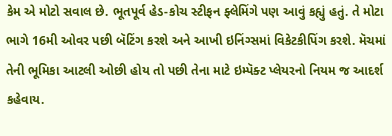કેમ એ મોટો સવાલ છે. ભૂતપૂર્વ હેડ-કોચ સ્ટીફન ફ્લેમિંગે પણ આવું કહ્યું હતું. તે મોટા ભાગે 16મી ઓવર પછી બૅટિંગ કરશે અને આખી ઇનિંગ્સમાં વિકેટકીપિંગ કરશે. મૅચમાં તેની ભૂમિકા આટલી ઓછી હોય તો પછી તેના માટે ઇમ્પૅક્ટ પ્લેયરનો નિયમ જ આદર્શ કહેવાય.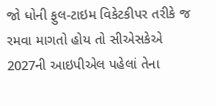જો ધોની ફુલ-ટાઇમ વિકેટકીપર તરીકે જ રમવા માગતો હોય તો સીએસકેએ 2027ની આઇપીએલ પહેલાં તેના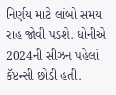નિર્ણય માટે લાંબો સમય રાહ જોવી પડશે. ધોનીએ 2024ની સીઝન પહેલાં કૅપ્ટન્સી છોડી હતી.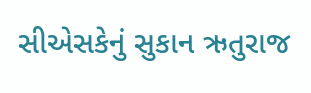સીએસકેનું સુકાન ઋતુરાજ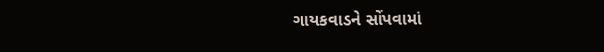ગાયકવાડને સોંપવામાં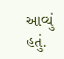આવ્યું હતું.